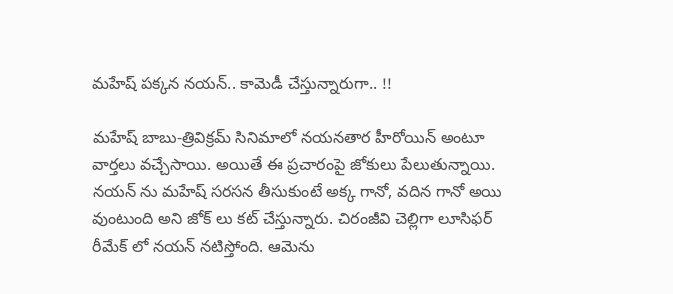మహేష్ పక్కన నయన్.. కామెడీ చేస్తున్నారుగా.. !!

మహేష్ బాబు-త్రివిక్రమ్ సినిమాలో నయనతార హీరోయిన్ అంటూ వార్తలు వచ్చేసాయి. అయితే ఈ ప్రచారంపై జోకులు పేలుతున్నాయి. నయన్ ను మహేష్ సరసన తీసుకుంటే అక్క గానో, వదిన గానో అయి వుంటుంది అని జోక్ లు కట్ చేస్తున్నారు. చిరంజీవి చెల్లిగా లూసిఫర్ రీమేక్ లో నయన్ నటిస్తోంది. ఆమెను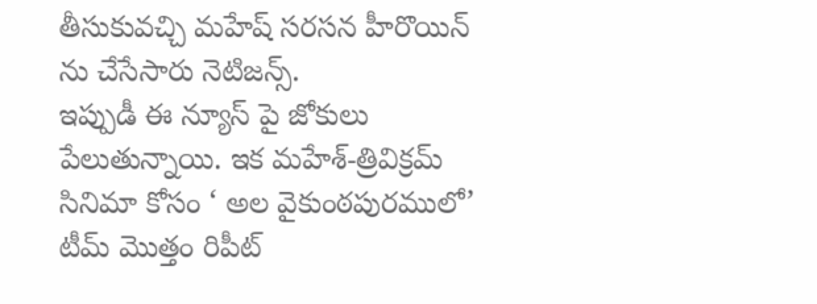తీసుకువచ్చి మహేష్ సరసన హీరొయిన్ ను చేసేసారు నెటిజన్స్.
ఇప్పుడీ ఈ న్యూస్ పై జోకులు పేలుతున్నాయి. ఇక మహేశ్-త్రివిక్రమ్ సినిమా కోసం ‘ అల వైకుంఠపురములో’ టీమ్ మొత్తం రిపీట్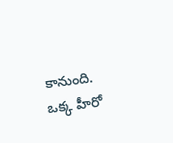కానుంది. ఒక్క హీరో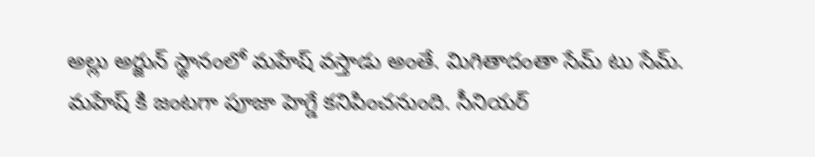అల్లు అర్జున్ స్థానంలో మహేష్ వస్తాడు అంతే. మిగితాదంతా సేమ్ టు సేమ్. మహేష్ కి జంటగా పూజా హెగ్డే కనిపించనుంది. సీనియర్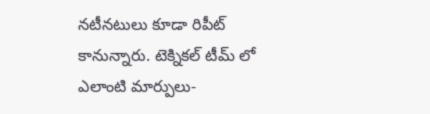నటీనటులు కూడా రిపీట్ కానున్నారు. టెక్నికల్ టీమ్ లో ఎలాంటి మార్పులు-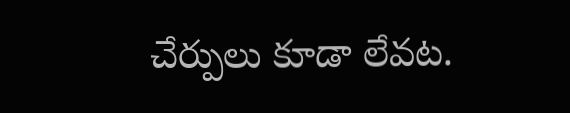చేర్పులు కూడా లేవట.